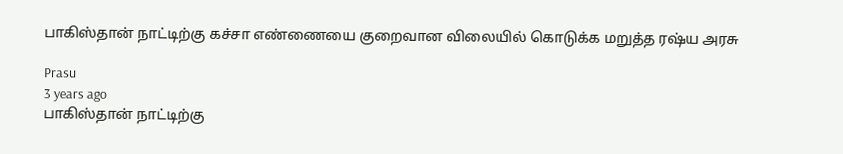பாகிஸ்தான் நாட்டிற்கு கச்சா எண்ணையை குறைவான விலையில் கொடுக்க மறுத்த ரஷ்ய அரசு

Prasu
3 years ago
பாகிஸ்தான் நாட்டிற்கு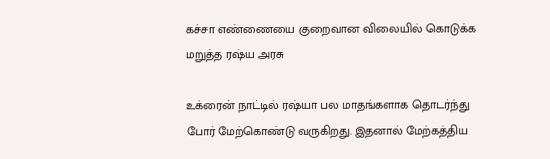கச்சா எண்ணையை குறைவான விலையில் கொடுக்க மறுத்த ரஷ்ய அரசு

உக்ரைன் நாட்டில் ரஷ்யா பல மாதங்களாக தொடர்ந்து போர் மேற்கொண்டு வருகிறது. இதனால் மேற்கத்திய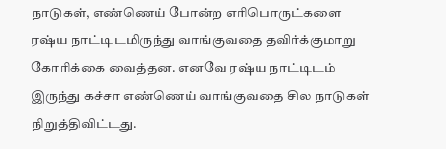நாடுகள், எண்ணெய் போன்ற எரிபொருட்களை ரஷ்ய நாட்டிடமிருந்து வாங்குவதை தவிர்க்குமாறு கோரிக்கை வைத்தன. எனவே ரஷ்ய நாட்டிடம் இருந்து கச்சா எண்ணெய் வாங்குவதை சில நாடுகள் நிறுத்திவிட்டது.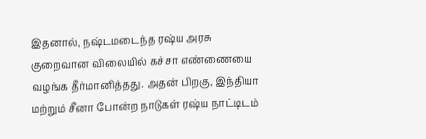இதனால், நஷ்டமடைந்த ரஷ்ய அரசு குறைவான விலையில் கச்சா எண்ணையை வழங்க தீர்மானித்தது. அதன் பிறகு, இந்தியா மற்றும் சீனா போன்ற நாடுகள் ரஷ்ய நாட்டிடம்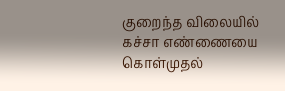குறைந்த விலையில் கச்சா எண்ணையை கொள்முதல்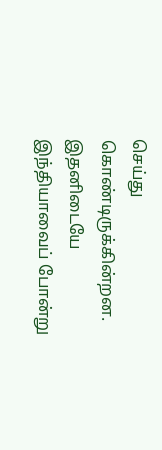செய்து கொண்டிருக்கின்றன. இதனிடையே இந்தியாவைப் போன்று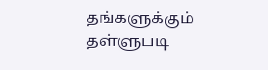தங்களுக்கும் தள்ளுபடி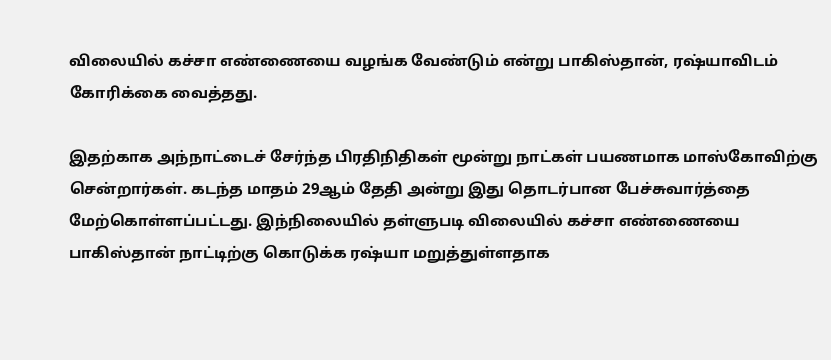விலையில் கச்சா எண்ணையை வழங்க வேண்டும் என்று பாகிஸ்தான், ரஷ்யாவிடம் கோரிக்கை வைத்தது.

இதற்காக அந்நாட்டைச் சேர்ந்த பிரதிநிதிகள் மூன்று நாட்கள் பயணமாக மாஸ்கோவிற்கு சென்றார்கள். கடந்த மாதம் 29ஆம் தேதி அன்று இது தொடர்பான பேச்சுவார்த்தை மேற்கொள்ளப்பட்டது. இந்நிலையில் தள்ளுபடி விலையில் கச்சா எண்ணையை பாகிஸ்தான் நாட்டிற்கு கொடுக்க ரஷ்யா மறுத்துள்ளதாக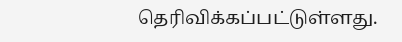தெரிவிக்கப்பட்டுள்ளது.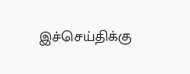இச்செய்திக்கு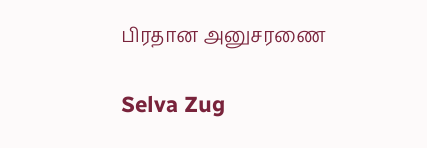பிரதான அனுசரணை

Selva Zug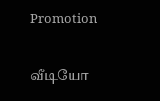Promotion

வீடியோ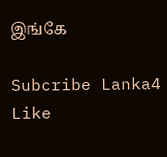இங்கே

Subcribe Lanka4
Like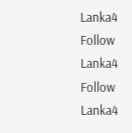Lanka4
Follow Lanka4
Follow Lanka4